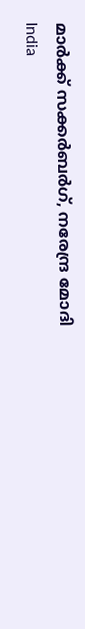മാർക്ക് സക്കർബർഗ്, നരേന്ദ്ര മോദി
India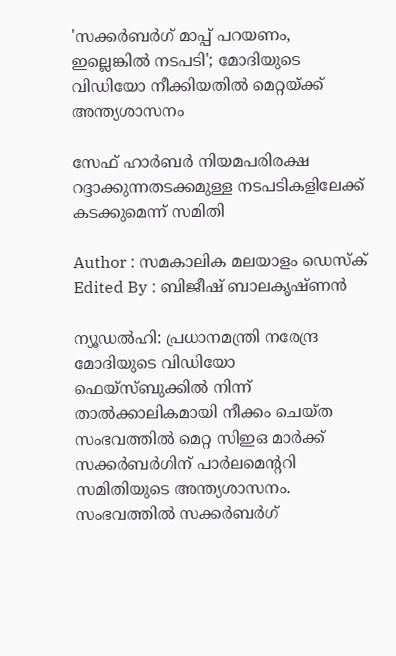'സക്കര്‍ബര്‍ഗ് മാപ്പ് പറയണം, ഇല്ലെങ്കില്‍ നടപടി'; മോദിയുടെ വിഡിയോ നീക്കിയതില്‍ മെറ്റയ്ക്ക് അന്ത്യശാസനം

സേഫ് ഹാര്‍ബര്‍ നിയമപരിരക്ഷ റദ്ദാക്കുന്നതടക്കമുള്ള നടപടികളിലേക്ക് കടക്കുമെന്ന് സമിതി

Author : സമകാലിക മലയാളം ഡെസ്ക്
Edited By : ബിജീഷ് ബാലകൃഷ്ണൻ

ന്യൂഡല്‍ഹി: പ്രധാനമന്ത്രി നരേന്ദ്ര മോദിയുടെ വിഡിയോ ഫെയ്‌സ്ബുക്കില്‍ നിന്ന് താല്‍ക്കാലികമായി നീക്കം ചെയ്ത സംഭവത്തില്‍ മെറ്റ സിഇഒ മാര്‍ക്ക് സക്കര്‍ബര്‍ഗിന് പാര്‍ലമെന്ററി സമിതിയുടെ അന്ത്യശാസനം. സംഭവത്തില്‍ സക്കര്‍ബര്‍ഗ്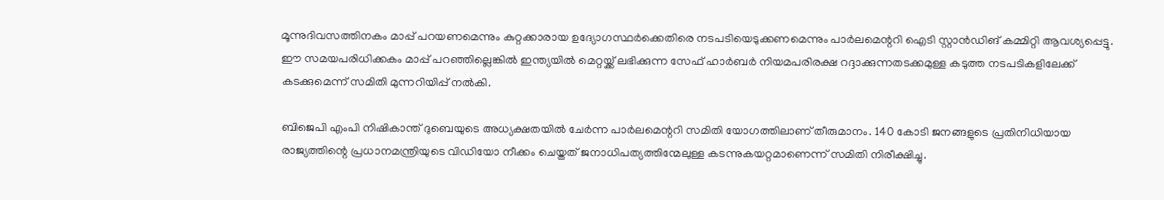മൂന്നുദിവസത്തിനകം മാപ്പ് പറയണമെന്നും കുറ്റക്കാരായ ഉദ്യോഗസ്ഥര്‍ക്കെതിരെ നടപടിയെടുക്കണമെന്നും പാര്‍ലമെന്ററി ഐടി സ്റ്റാന്‍ഡിങ് കമ്മിറ്റി ആവശ്യപ്പെട്ടു. ഈ സമയപരിധിക്കകം മാപ്പ് പറഞ്ഞില്ലെങ്കില്‍ ഇന്ത്യയില്‍ മെറ്റയ്ക്ക് ലഭിക്കുന്ന സേഫ് ഹാര്‍ബര്‍ നിയമപരിരക്ഷ റദ്ദാക്കുന്നതടക്കമുള്ള കടുത്ത നടപടികളിലേക്ക് കടക്കുമെന്ന് സമിതി മുന്നറിയിപ്പ് നല്‍കി.

ബിജെപി എംപി നിഷികാന്ത് ദുബെയുടെ അധ്യക്ഷതയില്‍ ചേര്‍ന്ന പാര്‍ലമെന്ററി സമിതി യോഗത്തിലാണ് തീരുമാനം. 140 കോടി ജനങ്ങളുടെ പ്രതിനിധിയായ രാജ്യത്തിന്റെ പ്രധാനമന്ത്രിയുടെ വിഡിയോ നീക്കം ചെയ്തത് ജനാധിപത്യത്തിന്മേലുള്ള കടന്നുകയറ്റമാണെന്ന് സമിതി നിരീക്ഷിച്ചു.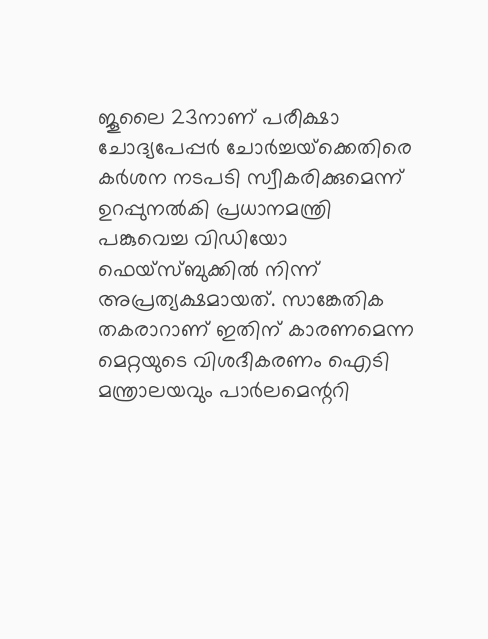ജൂലൈ 23നാണ് പരീക്ഷാ ചോദ്യപേപ്പര്‍ ചോര്‍ച്ചയ്‌ക്കെതിരെ കര്‍ശന നടപടി സ്വീകരിക്കുമെന്ന് ഉറപ്പുനല്‍കി പ്രധാനമന്ത്രി പങ്കുവെച്ച വിഡിയോ ഫെയ്‌സ്ബുക്കില്‍ നിന്ന് അപ്രത്യക്ഷമായത്. സാങ്കേതിക തകരാറാണ് ഇതിന് കാരണമെന്ന മെറ്റയുടെ വിശദീകരണം ഐടി മന്ത്രാലയവും പാര്‍ലമെന്ററി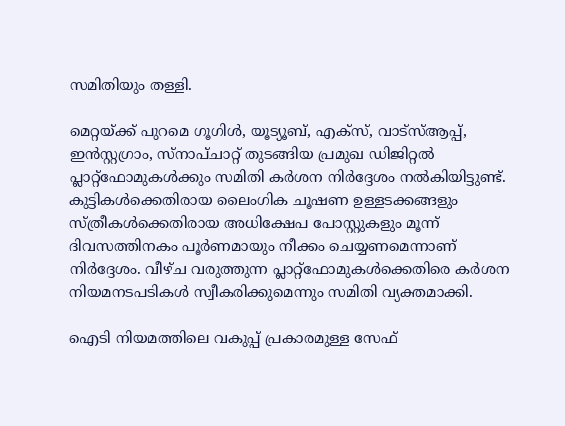സമിതിയും തള്ളി.

മെറ്റയ്ക്ക് പുറമെ ഗൂഗിള്‍, യൂട്യൂബ്, എക്‌സ്, വാട്‌സ്ആപ്പ്, ഇന്‍സ്റ്റഗ്രാം, സ്‌നാപ്ചാറ്റ് തുടങ്ങിയ പ്രമുഖ ഡിജിറ്റല്‍ പ്ലാറ്റ്ഫോമുകള്‍ക്കും സമിതി കര്‍ശന നിര്‍ദ്ദേശം നല്‍കിയിട്ടുണ്ട്. കുട്ടികള്‍ക്കെതിരായ ലൈംഗിക ചൂഷണ ഉള്ളടക്കങ്ങളും സ്ത്രീകള്‍ക്കെതിരായ അധിക്ഷേപ പോസ്റ്റുകളും മൂന്ന് ദിവസത്തിനകം പൂര്‍ണമായും നീക്കം ചെയ്യണമെന്നാണ് നിര്‍ദ്ദേശം. വീഴ്ച വരുത്തുന്ന പ്ലാറ്റ്ഫോമുകള്‍ക്കെതിരെ കര്‍ശന നിയമനടപടികള്‍ സ്വീകരിക്കുമെന്നും സമിതി വ്യക്തമാക്കി.

ഐടി നിയമത്തിലെ വകുപ്പ് പ്രകാരമുള്ള സേഫ്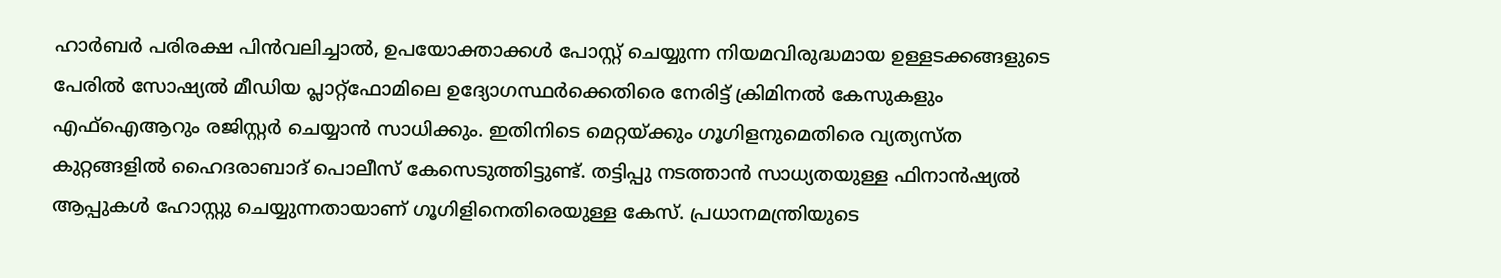ഹാര്‍ബര്‍ പരിരക്ഷ പിന്‍വലിച്ചാല്‍, ഉപയോക്താക്കള്‍ പോസ്റ്റ് ചെയ്യുന്ന നിയമവിരുദ്ധമായ ഉള്ളടക്കങ്ങളുടെ പേരില്‍ സോഷ്യല്‍ മീഡിയ പ്ലാറ്റ്ഫോമിലെ ഉദ്യോഗസ്ഥര്‍ക്കെതിരെ നേരിട്ട് ക്രിമിനല്‍ കേസുകളും എഫ്‌ഐആറും രജിസ്റ്റര്‍ ചെയ്യാന്‍ സാധിക്കും. ഇതിനിടെ മെറ്റയ്ക്കും ഗൂഗിളനുമെതിരെ വ്യത്യസ്ത കുറ്റങ്ങളില്‍ ഹൈദരാബാദ് പൊലീസ് കേസെടുത്തിട്ടുണ്ട്. തട്ടിപ്പു നടത്താന്‍ സാധ്യതയുള്ള ഫിനാന്‍ഷ്യല്‍ ആപ്പുകള്‍ ഹോസ്റ്റു ചെയ്യുന്നതായാണ് ഗൂഗിളിനെതിരെയുള്ള കേസ്. പ്രധാനമന്ത്രിയുടെ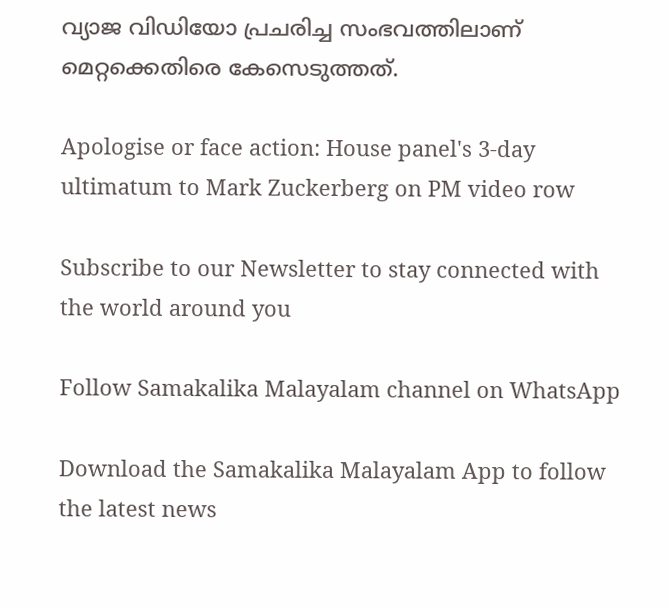വ്യാജ വിഡിയോ പ്രചരിച്ച സംഭവത്തിലാണ് മെറ്റക്കെതിരെ കേസെടുത്തത്.

Apologise or face action: House panel's 3-day ultimatum to Mark Zuckerberg on PM video row

Subscribe to our Newsletter to stay connected with the world around you

Follow Samakalika Malayalam channel on WhatsApp

Download the Samakalika Malayalam App to follow the latest news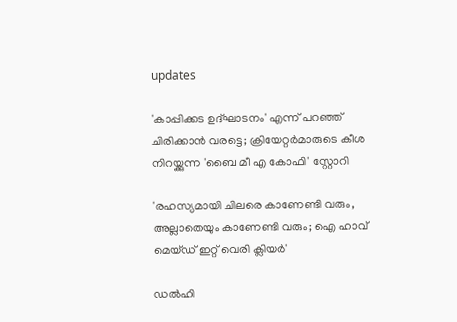updates

'കാപ്പിക്കട ഉദ്ഘാടനം' എന്ന് പറഞ്ഞ് ചിരിക്കാൻ വരട്ടെ; ക്രിയേറ്റർമാരുടെ കീശ നിറയ്ക്കുന്ന 'ബൈ മീ എ കോഫി' സ്റ്റോറി

'രഹസ്യമായി ചിലരെ കാണേണ്ടി വരും, അല്ലാതെയും കാണേണ്ടി വരും; ഐ ഹാവ് മെയ്ഡ് ഇറ്റ് വെരി ക്ലിയര്‍'

ഡൽഹി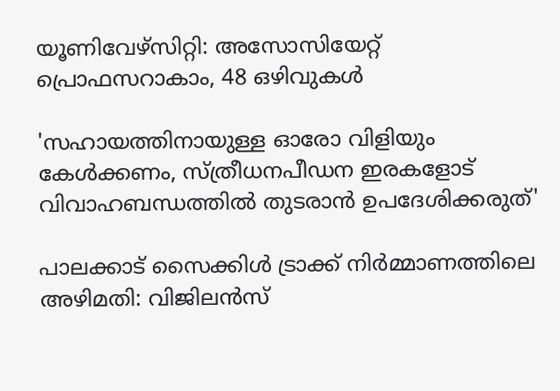യൂണിവേഴ്സിറ്റി: അസോസിയേറ്റ് പ്രൊഫസറാകാം, 48 ഒഴിവുകൾ

'സഹായത്തിനായുള്ള ഓരോ വിളിയും കേള്‍ക്കണം, സ്ത്രീധനപീഡന ഇരകളോട് വിവാഹബന്ധത്തില്‍ തുടരാന്‍ ഉപദേശിക്കരുത്'

പാലക്കാട് സൈക്കിൾ ട്രാക്ക് നിർമ്മാണത്തിലെ അഴിമതി: വിജിലൻസ്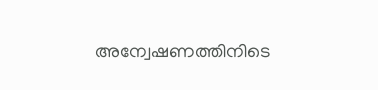അന്വേഷണത്തിനിടെ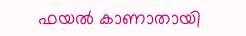ഫയൽ കാണാതായി